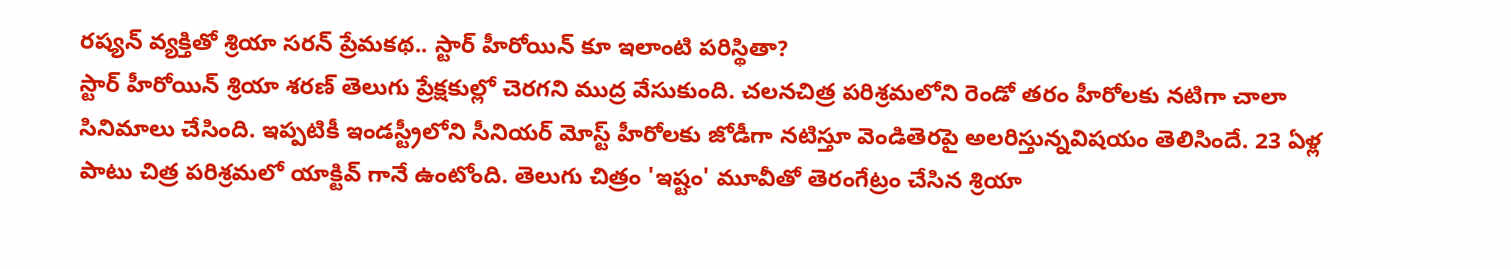రష్యన్ వ్యక్తితో శ్రియా సరన్ ప్రేమకథ.. స్టార్ హీరోయిన్ కూ ఇలాంటి పరిస్థితా?
స్టార్ హీరోయిన్ శ్రియా శరణ్ తెలుగు ప్రేక్షకుల్లో చెరగని ముద్ర వేసుకుంది. చలనచిత్ర పరిశ్రమలోని రెండో తరం హీరోలకు నటిగా చాలా సినిమాలు చేసింది. ఇప్పటికీ ఇండస్ట్రీలోని సీనియర్ మోస్ట్ హీరోలకు జోడీగా నటిస్తూ వెండితెరపై అలరిస్తున్నవిషయం తెలిసిందే. 23 ఏళ్ల పాటు చిత్ర పరిశ్రమలో యాక్టివ్ గానే ఉంటోంది. తెలుగు చిత్రం 'ఇష్టం' మూవీతో తెరంగేట్రం చేసిన శ్రియా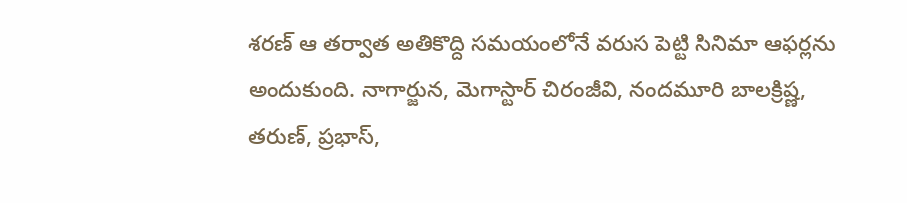శరణ్ ఆ తర్వాత అతికొద్ది సమయంలోనే వరుస పెట్టి సినిమా ఆఫర్లను అందుకుంది. నాగార్జున, మెగాస్టార్ చిరంజీవి, నందమూరి బాలక్రిష్ణ, తరుణ్, ప్రభాస్,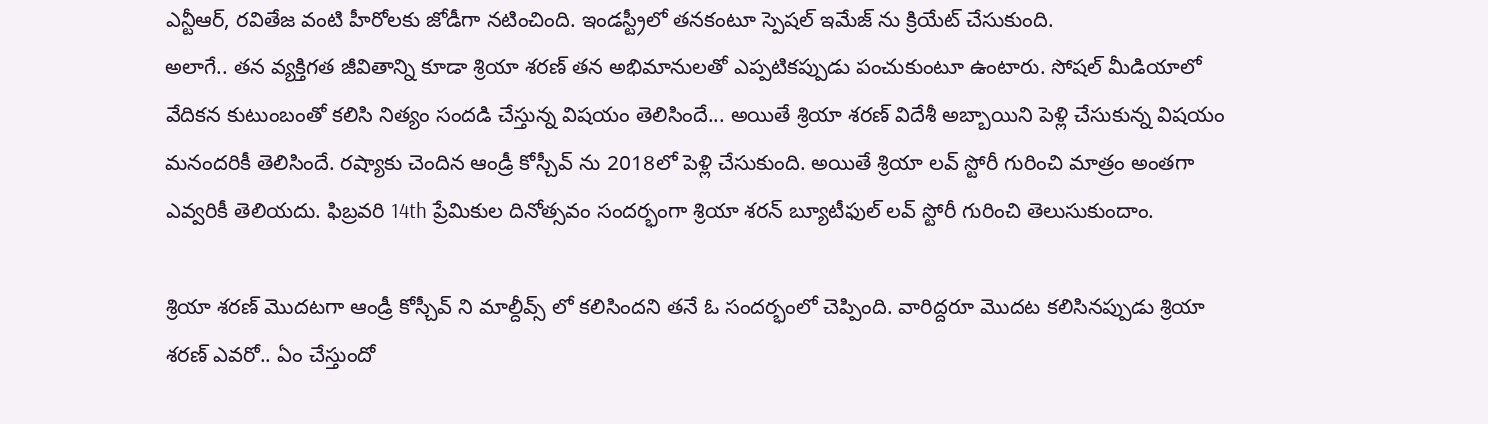ఎన్టీఆర్, రవితేజ వంటి హీరోలకు జోడీగా నటించింది. ఇండస్ట్రీలో తనకంటూ స్పెషల్ ఇమేజ్ ను క్రియేట్ చేసుకుంది.
అలాగే.. తన వ్యక్తిగత జీవితాన్ని కూడా శ్రియా శరణ్ తన అభిమానులతో ఎప్పటికప్పుడు పంచుకుంటూ ఉంటారు. సోషల్ మీడియాలో వేదికన కుటుంబంతో కలిసి నిత్యం సందడి చేస్తున్న విషయం తెలిసిందే... అయితే శ్రియా శరణ్ విదేశీ అబ్బాయిని పెళ్లి చేసుకున్న విషయం మనందరికీ తెలిసిందే. రష్యాకు చెందిన ఆండ్రీ కోస్చీవ్ ను 2018లో పెళ్లి చేసుకుంది. అయితే శ్రియా లవ్ స్టోరీ గురించి మాత్రం అంతగా ఎవ్వరికీ తెలియదు. ఫిబ్రవరి 14th ప్రేమికుల దినోత్సవం సందర్భంగా శ్రియా శరన్ బ్యూటీఫుల్ లవ్ స్టోరీ గురించి తెలుసుకుందాం.

శ్రియా శరణ్ మొదటగా ఆండ్రీ కోస్చీవ్ ని మాల్దీవ్స్ లో కలిసిందని తనే ఓ సందర్భంలో చెప్పింది. వారిద్దరూ మొదట కలిసినప్పుడు శ్రియా శరణ్ ఎవరో.. ఏం చేస్తుందో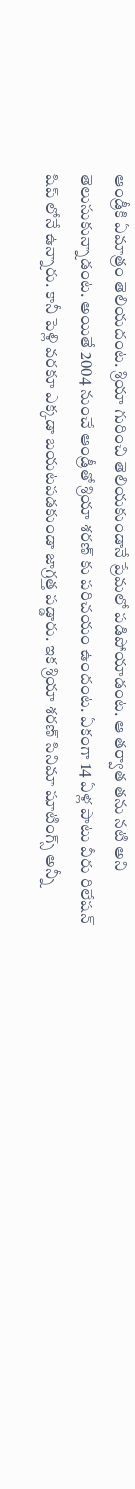ఆండ్రీకి ఏమాత్రం తెలియదంట. శ్రియా గురించి తెలియకుండానే ప్రేమలో పడిపోయాడంట. ఆ తర్వాత తను నటి అని తెలుసుకున్నాడంట. అయితే 2004 నుంచే ఆండ్రీతో శ్రియా శరణ్ కు పరిచయం ఉందంట. ఏకంగా 14 ఏళ్ల పాటు వీరు రిలేషన్ షిప్ లోనే ఉన్నారు. కానీ పెళ్లి వరకూ ఎక్కడా బయటపడకుండా జాగ్రత్త పడ్డారు. ఇక శ్రియా శరణ్ సినిమా షూటింగ్స్ అన్నీ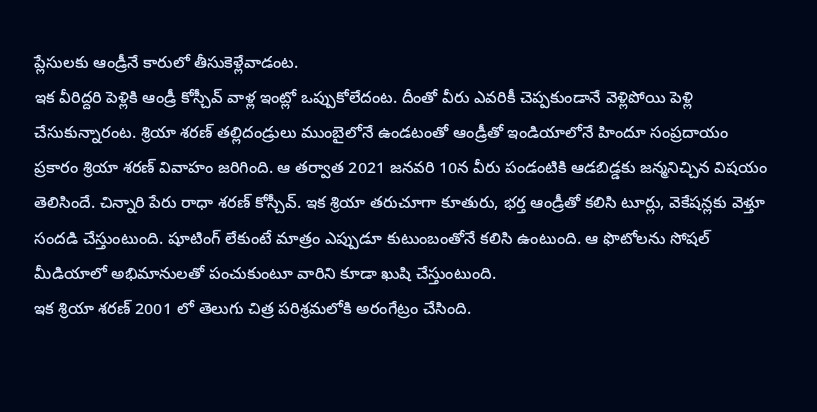ప్లేసులకు ఆండ్రీనే కారులో తీసుకెళ్లేవాడంట.
ఇక వీరిద్దరి పెళ్లికి ఆండ్రీ కోస్చీవ్ వాళ్ల ఇంట్లో ఒప్పుకోలేదంట. దీంతో వీరు ఎవరికీ చెప్పకుండానే వెళ్లిపోయి పెళ్లి చేసుకున్నారంట. శ్రియా శరణ్ తల్లిదండ్రులు ముంబైలోనే ఉండటంతో ఆండ్రీతో ఇండియాలోనే హిందూ సంప్రదాయం ప్రకారం శ్రియా శరణ్ వివాహం జరిగింది. ఆ తర్వాత 2021 జనవరి 10న వీరు పండంటికి ఆడబిడ్డకు జన్మనిచ్చిన విషయం తెలిసిందే. చిన్నారి పేరు రాధా శరణ్ కోస్చీవ్. ఇక శ్రియా తరుచూగా కూతురు, భర్త ఆండ్రీతో కలిసి టూర్లు, వెకేషన్లకు వెళ్తూ సందడి చేస్తుంటుంది. షూటింగ్ లేకుంటే మాత్రం ఎప్పుడూ కుటుంబంతోనే కలిసి ఉంటుంది. ఆ ఫొటోలను సోషల్ మీడియాలో అభిమానులతో పంచుకుంటూ వారిని కూడా ఖుషి చేస్తుంటుంది.
ఇక శ్రియా శరణ్ 2001 లో తెలుగు చిత్ర పరిశ్రమలోకి అరంగేట్రం చేసింది.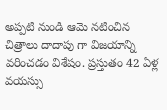అప్పటి నుండి ఆమె నటించిన చిత్రాలు దాదాపు గా విజయాన్ని వరించడం విశేషం. ప్రస్తుతం 42 ఏళ్ల వయస్సు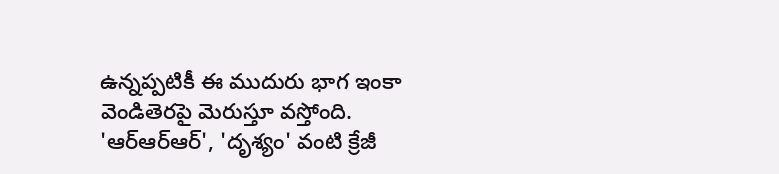ఉన్నప్పటికీ ఈ ముదురు భాగ ఇంకా వెండితెరపై మెరుస్తూ వస్తోంది. 'ఆర్ఆర్ఆర్', 'దృశ్యం' వంటి క్రేజీ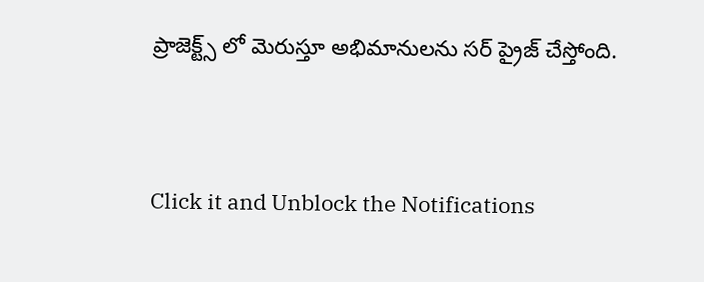ప్రాజెక్ట్స్ లో మెరుస్తూ అభిమానులను సర్ ప్రైజ్ చేస్తోంది.


Click it and Unblock the Notifications